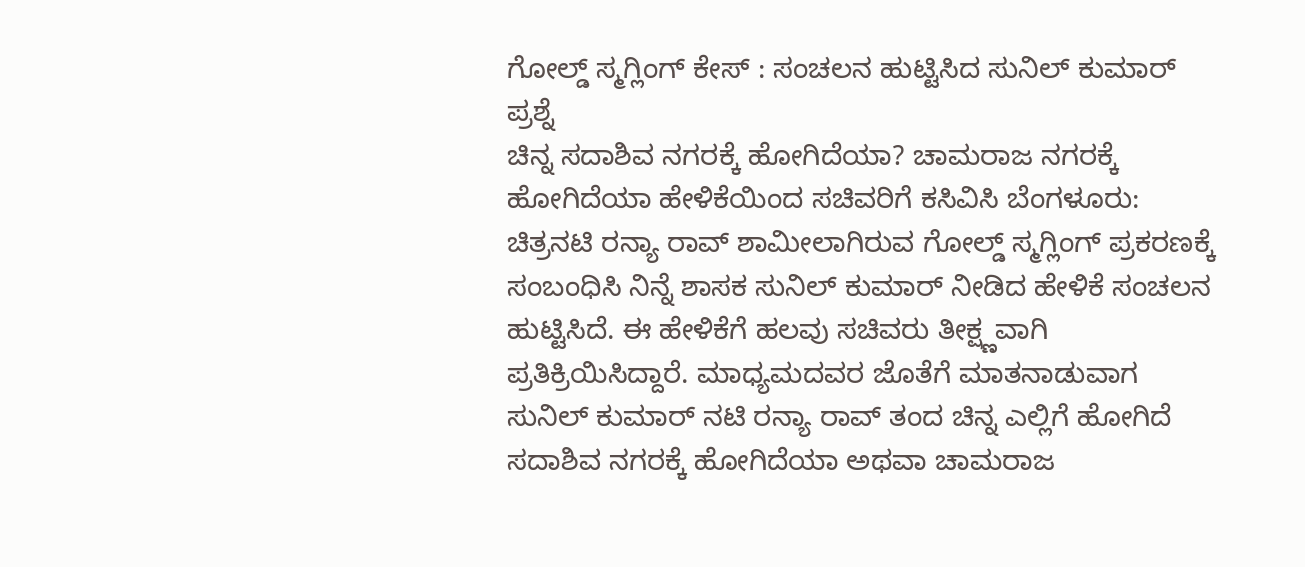ಗೋಲ್ಡ್ ಸ್ಮಗ್ಲಿಂಗ್ ಕೇಸ್ : ಸಂಚಲನ ಹುಟ್ಟಿಸಿದ ಸುನಿಲ್ ಕುಮಾರ್ ಪ್ರಶ್ನೆ
ಚಿನ್ನ ಸದಾಶಿವ ನಗರಕ್ಕೆ ಹೋಗಿದೆಯಾ? ಚಾಮರಾಜ ನಗರಕ್ಕೆ ಹೋಗಿದೆಯಾ ಹೇಳಿಕೆಯಿಂದ ಸಚಿವರಿಗೆ ಕಸಿವಿಸಿ ಬೆಂಗಳೂರು: ಚಿತ್ರನಟಿ ರನ್ಯಾ ರಾವ್ ಶಾಮೀಲಾಗಿರುವ ಗೋಲ್ಡ್ ಸ್ಮಗ್ಲಿಂಗ್ ಪ್ರಕರಣಕ್ಕೆ ಸಂಬಂಧಿಸಿ ನಿನ್ನೆ ಶಾಸಕ ಸುನಿಲ್ ಕುಮಾರ್ ನೀಡಿದ ಹೇಳಿಕೆ ಸಂಚಲನ ಹುಟ್ಟಿಸಿದೆ. ಈ ಹೇಳಿಕೆಗೆ ಹಲವು ಸಚಿವರು ತೀಕ್ಷ್ಣವಾಗಿ ಪ್ರತಿಕ್ರಿಯಿಸಿದ್ದಾರೆ. ಮಾಧ್ಯಮದವರ ಜೊತೆಗೆ ಮಾತನಾಡುವಾಗ ಸುನಿಲ್ ಕುಮಾರ್ ನಟಿ ರನ್ಯಾ ರಾವ್ ತಂದ ಚಿನ್ನ ಎಲ್ಲಿಗೆ ಹೋಗಿದೆ ಸದಾಶಿವ ನಗರಕ್ಕೆ ಹೋಗಿದೆಯಾ ಅಥವಾ ಚಾಮರಾಜ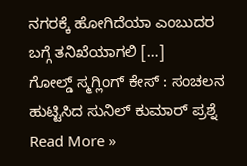ನಗರಕ್ಕೆ ಹೋಗಿದೆಯಾ ಎಂಬುದರ ಬಗ್ಗೆ ತನಿಖೆಯಾಗಲಿ […]
ಗೋಲ್ಡ್ ಸ್ಮಗ್ಲಿಂಗ್ ಕೇಸ್ : ಸಂಚಲನ ಹುಟ್ಟಿಸಿದ ಸುನಿಲ್ ಕುಮಾರ್ ಪ್ರಶ್ನೆ Read More »